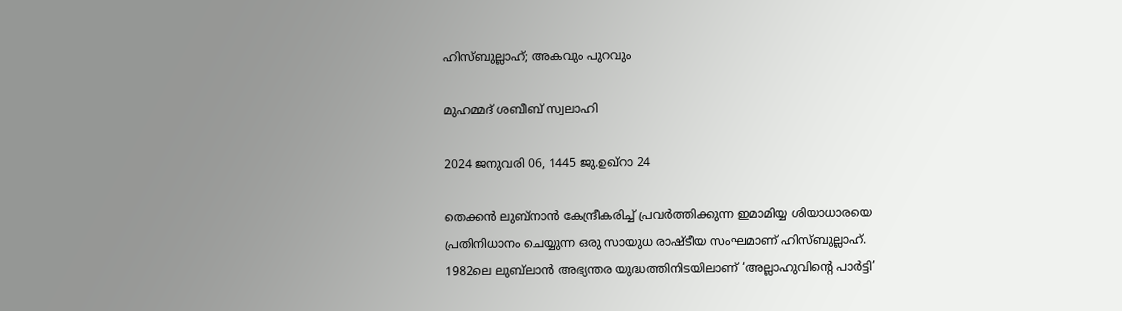ഹിസ്ബുല്ലാഹ്; അകവും പുറവും

മുഹമ്മദ് ശബീബ് സ്വലാഹി

2024 ജനുവരി 06, 1445 ജു.ഉഖ്റാ 24

തെക്കൻ ലുബ്‌നാൻ കേന്ദ്രീകരിച്ച് പ്രവർത്തിക്കുന്ന ഇമാമിയ്യ ശിയാധാരയെ പ്രതിനിധാനം ചെയ്യുന്ന ഒരു സായുധ രാഷ്ടീയ സംഘമാണ് ഹിസ്ബുല്ലാഹ്. 1982ലെ ലുബ്‌ലാൻ അഭ്യന്തര യുദ്ധത്തിനിടയിലാണ് ‘അല്ലാഹുവിന്റെ പാർട്ടി’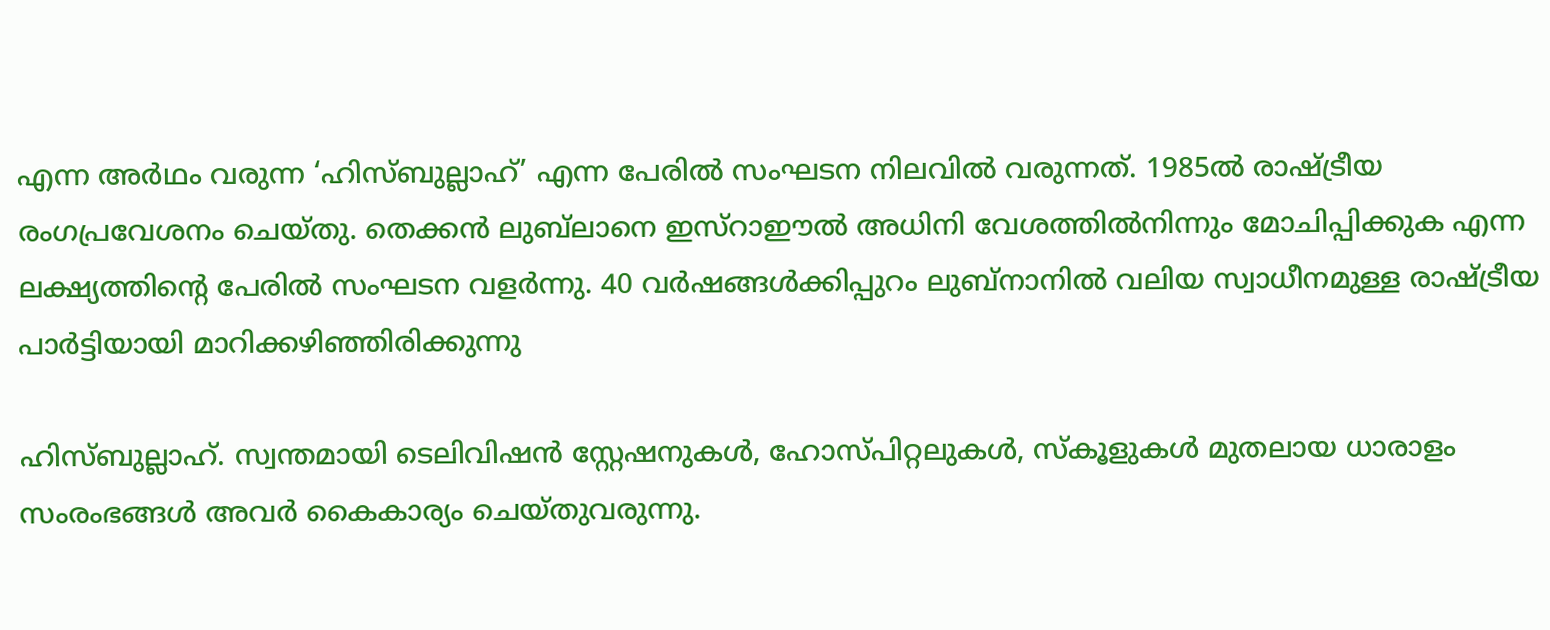എന്ന അർഥം വരുന്ന ‘ഹിസ്ബുല്ലാഹ്’ എന്ന പേരിൽ സംഘടന നിലവിൽ വരുന്നത്. 1985ൽ രാഷ്ട്രീയ രംഗപ്രവേശനം ചെയ്തു. തെക്കൻ ലുബ്‌ലാനെ ഇസ്‌റാഈൽ അധിനി വേശത്തിൽനിന്നും മോചിപ്പിക്കുക എന്ന ലക്ഷ്യത്തിന്റെ പേരിൽ സംഘടന വളർന്നു. 40 വർഷങ്ങൾക്കിപ്പുറം ലുബ്‌നാനിൽ വലിയ സ്വാധീനമുള്ള രാഷ്ട്രീയ പാർട്ടിയായി മാറിക്കഴിഞ്ഞിരിക്കുന്നു

ഹിസ്ബുല്ലാഹ്. സ്വന്തമായി ടെലിവിഷൻ സ്റ്റേഷനുകൾ, ഹോസ്പിറ്റലുകൾ, സ്‌കൂളുകൾ മുതലായ ധാരാളം സംരംഭങ്ങൾ അവർ കൈകാര്യം ചെയ്തുവരുന്നു.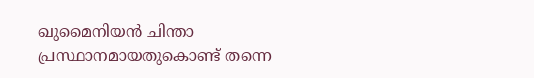ഖുമൈനിയൻ ചിന്താ പ്രസ്ഥാനമായതുകൊണ്ട് തന്നെ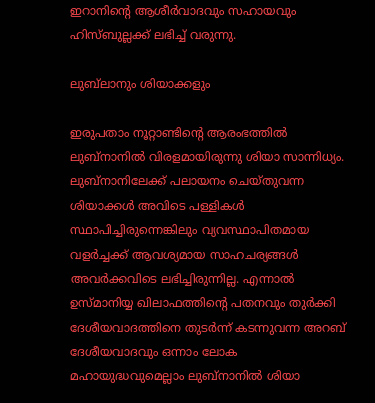ഇറാനിന്റെ ആശീർവാദവും സഹായവും ഹിസ്ബുല്ലക്ക് ലഭിച്ച് വരുന്നു.

ലുബ്‌ലാനും ശിയാക്കളും

ഇരുപതാം നൂറ്റാണ്ടിന്റെ ആരംഭത്തിൽ ലുബ്‌നാനിൽ വിരളമായിരുന്നു ശിയാ സാന്നിധ്യം. ലുബ്‌നാനിലേക്ക് പലായനം ചെയ്തുവന്ന ശിയാക്കൾ അവിടെ പള്ളികൾ സ്ഥാപിച്ചിരുന്നെങ്കിലും വ്യവസ്ഥാപിതമായ വളർച്ചക്ക് ആവശ്യമായ സാഹചര്യങ്ങൾ അവർക്കവിടെ ലഭിച്ചിരുന്നില്ല. എന്നാൽ ഉസ്മാനിയ്യ ഖിലാഫത്തിന്റെ പതനവും തുർക്കി ദേശീയവാദത്തിനെ തുടർന്ന് കടന്നുവന്ന അറബ് ദേശീയവാദവും ഒന്നാം ലോക മഹായുദ്ധവുമെല്ലാം ലുബ്‌നാനിൽ ശിയാ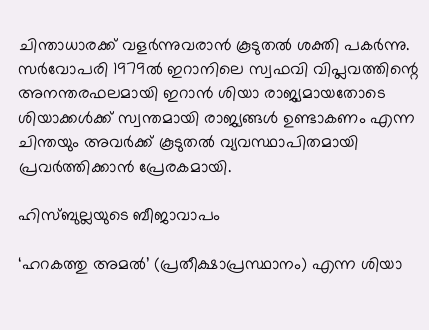ചിന്താധാരക്ക് വളർന്നുവരാൻ കൂടുതൽ ശക്തി പകർന്നു. സർവോപരി 1979ൽ ഇറാനിലെ സ്വഫവി വിപ്ലവത്തിന്റെ അനന്തരഫലമായി ഇറാൻ ശിയാ രാജ്യമായതോടെ ശിയാക്കൾക്ക് സ്വന്തമായി രാജ്യങ്ങൾ ഉണ്ടാകണം എന്ന ചിന്തയും അവർക്ക് കൂടുതൽ വ്യവസ്ഥാപിതമായി പ്രവർത്തിക്കാൻ പ്രേരകമായി.

ഹിസ്ബുല്ലയുടെ ബീജാവാപം

‘ഹറകത്തു അമൽ’ (പ്രതീക്ഷാപ്രസ്ഥാനം) എന്ന ശിയാ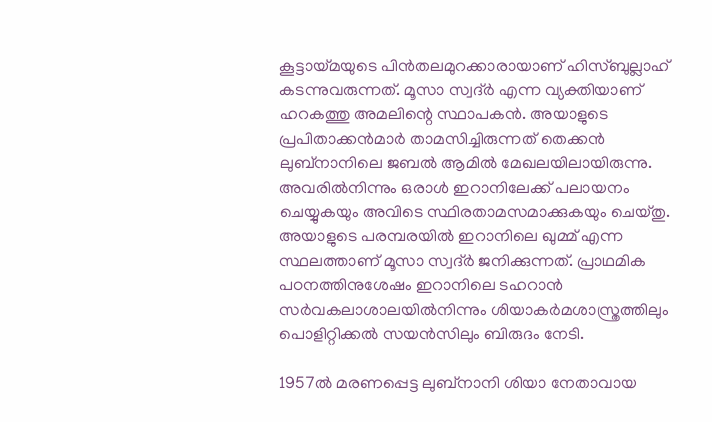കൂട്ടായ്മയുടെ പിൻതലമുറക്കാരായാണ് ഹിസ്ബുല്ലാഹ് കടന്നുവരുന്നത്. മൂസാ സ്വദ്ർ എന്ന വ്യക്തിയാണ് ഹറകത്തു അമലിന്റെ സ്ഥാപകൻ. അയാളുടെ പ്രപിതാക്കൻമാർ താമസിച്ചിരുന്നത് തെക്കൻ ലുബ്‌നാനിലെ ജബൽ ആമിൽ മേഖലയിലായിരുന്നു. അവരിൽനിന്നും ഒരാൾ ഇറാനിലേക്ക് പലായനം ചെയ്യുകയും അവിടെ സ്ഥിരതാമസമാക്കുകയും ചെയ്തു. അയാളുടെ പരമ്പരയിൽ ഇറാനിലെ ഖുമ്മ് എന്ന സ്ഥലത്താണ് മൂസാ സ്വദ്ർ ജനിക്കുന്നത്. പ്രാഥമിക പഠനത്തിനുശേഷം ഇറാനിലെ ടഹറാൻ സർവകലാശാലയിൽനിന്നും ശിയാകർമശാസ്ത്രത്തിലും പൊളിറ്റിക്കൽ സയൻസിലും ബിരുദം നേടി.

1957ൽ മരണപ്പെട്ട ലുബ്‌നാനി ശിയാ നേതാവായ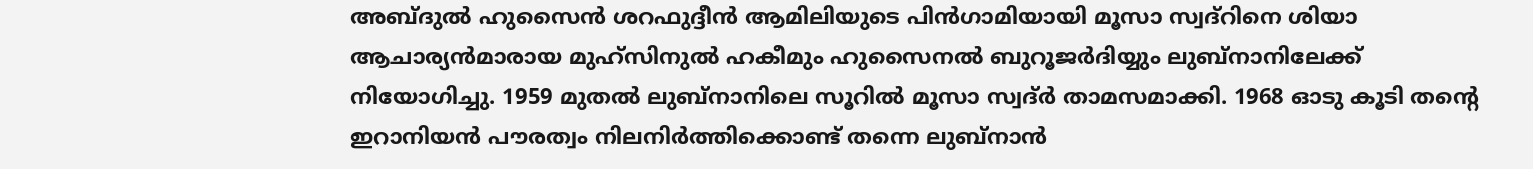അബ്ദുൽ ഹുസൈൻ ശറഫുദ്ദീൻ ആമിലിയുടെ പിൻഗാമിയായി മൂസാ സ്വദ്‌റിനെ ശിയാ ആചാര്യൻമാരായ മുഹ്‌സിനുൽ ഹകീമും ഹുസൈനൽ ബുറൂജർദിയ്യും ലുബ്‌നാനിലേക്ക് നിയോഗിച്ചു. 1959 മുതൽ ലുബ്‌നാനിലെ സൂറിൽ മൂസാ സ്വദ്ർ താമസമാക്കി. 1968 ഓടു കൂടി തന്റെ ഇറാനിയൻ പൗരത്വം നിലനിർത്തിക്കൊണ്ട് തന്നെ ലുബ്‌നാൻ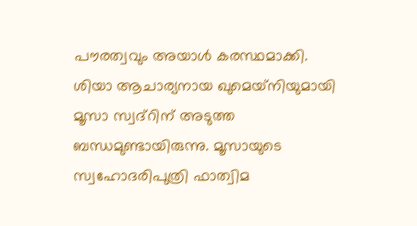പൗരത്വവും അയാൾ കരസ്ഥമാക്കി. ശിയാ ആചാര്യനായ ഖുമെയ്‌നിയുമായി മൂസാ സ്വദ്‌റിന് അടുത്ത ബന്ധമുണ്ടായിരുന്നു. മൂസായുടെ സ്വഹോദരിപുത്രി ഫാത്വിമ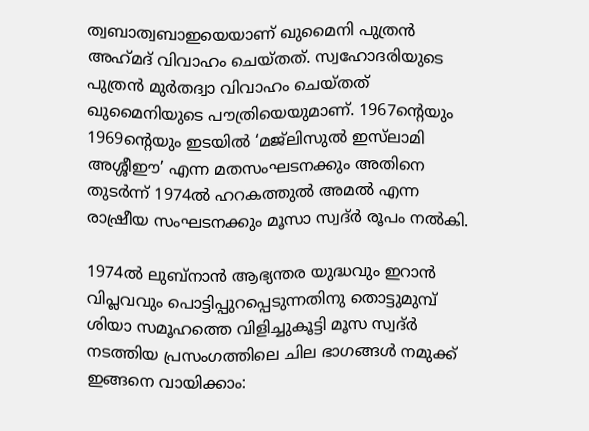ത്വബാത്വബാഇയെയാണ് ഖുമൈനി പുത്രൻ അഹ്‌മദ് വിവാഹം ചെയ്തത്. സ്വഹോദരിയുടെ പുത്രൻ മുർതദ്വാ വിവാഹം ചെയ്തത് ഖുമൈനിയുടെ പൗത്രിയെയുമാണ്. 1967ന്റെയും 1969ന്റെയും ഇടയിൽ ‘മജ്‌ലിസുൽ ഇസ്‌ലാമി അശ്ശീഈ’ എന്ന മതസംഘടനക്കും അതിനെ തുടർന്ന് 1974ൽ ഹറകത്തുൽ അമൽ എന്ന രാഷ്രീയ സംഘടനക്കും മൂസാ സ്വദ്ർ രൂപം നൽകി.

1974ൽ ലുബ്‌നാൻ ആഭ്യന്തര യുദ്ധവും ഇറാൻ വിപ്ലവവും പൊട്ടിപ്പുറപ്പെടുന്നതിനു തൊട്ടുമുമ്പ് ശിയാ സമൂഹത്തെ വിളിച്ചുകൂട്ടി മൂസ സ്വദ്ർ നടത്തിയ പ്രസംഗത്തിലെ ചില ഭാഗങ്ങൾ നമുക്ക് ഇങ്ങനെ വായിക്കാം: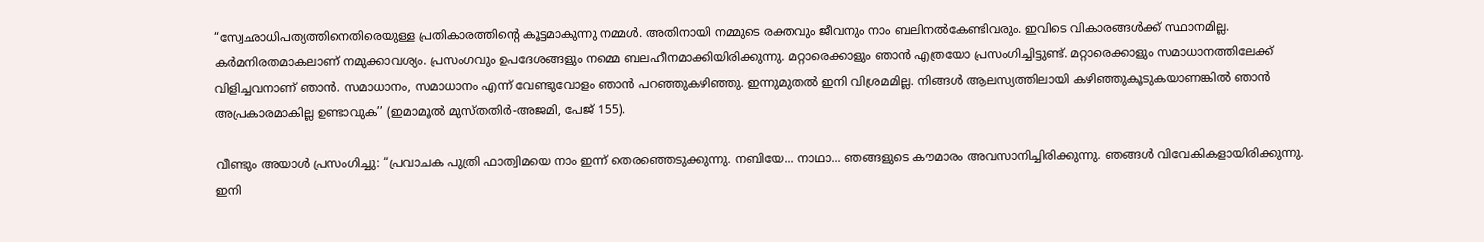“സ്വേഛാധിപത്യത്തിനെതിരെയുള്ള പ്രതികാരത്തിന്റെ കൂട്ടമാകുന്നു നമ്മൾ. അതിനായി നമ്മുടെ രക്തവും ജീവനും നാം ബലിനൽകേണ്ടിവരും. ഇവിടെ വികാരങ്ങൾക്ക് സ്ഥാനമില്ല. കർമനിരതമാകലാണ് നമുക്കാവശ്യം. പ്രസംഗവും ഉപദേശങ്ങളും നമ്മെ ബലഹീനമാക്കിയിരിക്കുന്നു. മറ്റാരെക്കാളും ഞാൻ എത്രയോ പ്രസംഗിച്ചിട്ടുണ്ട്. മറ്റാരെക്കാളും സമാധാനത്തിലേക്ക് വിളിച്ചവനാണ് ഞാൻ. സമാധാനം, സമാധാനം എന്ന് വേണ്ടുവോളം ഞാൻ പറഞ്ഞുകഴിഞ്ഞു. ഇന്നുമുതൽ ഇനി വിശ്രമമില്ല. നിങ്ങൾ ആലസ്യത്തിലായി കഴിഞ്ഞുകൂടുകയാണങ്കിൽ ഞാൻ അപ്രകാരമാകില്ല ഉണ്ടാവുക’’ (ഇമാമൂൽ മുസ്തതിർ-അജമി, പേജ് 155).

വീണ്ടും അയാൾ പ്രസംഗിച്ചു: “പ്രവാചക പുത്രി ഫാത്വിമയെ നാം ഇന്ന് തെരഞ്ഞെടുക്കുന്നു. നബിയേ... നാഥാ... ഞങ്ങളുടെ കൗമാരം അവസാനിച്ചിരിക്കുന്നു. ഞങ്ങൾ വിവേകികളായിരിക്കുന്നു. ഇനി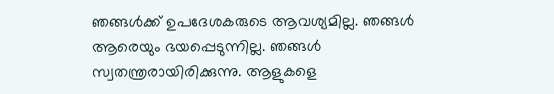ഞങ്ങൾക്ക് ഉപദേശകരുടെ ആവശ്യമില്ല. ഞങ്ങൾ ആരെയും ഭയപ്പെടുന്നില്ല. ഞങ്ങൾ സ്വതന്ത്രരായിരിക്കുന്നു. ആളുകളെ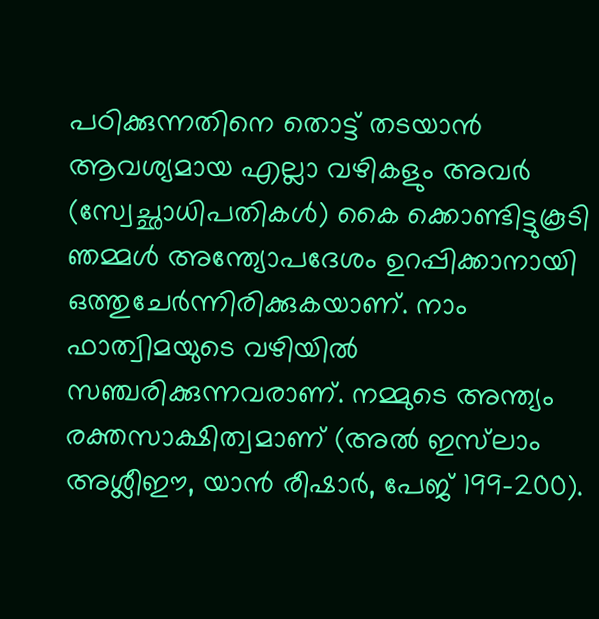പഠിക്കുന്നതിനെ തൊട്ട് തടയാൻ ആവശ്യമായ എല്ലാ വഴികളും അവർ (സ്വേച്ഛാധിപതികൾ) കൈ ക്കൊണ്ടിട്ടുകൂടി ഞമ്മൾ അന്ത്യോപദേശം ഉറപ്പിക്കാനായി ഒത്തുചേർന്നിരിക്കുകയാണ്. നാം ഫാത്വിമയുടെ വഴിയിൽ സഞ്ചരിക്കുന്നവരാണ്. നമ്മുടെ അന്ത്യം രക്തസാക്ഷിത്വമാണ് (അൽ ഇസ്‌ലാം അശ്ലീഈ, യാൻ രീഷാർ, പേജ് 199-200).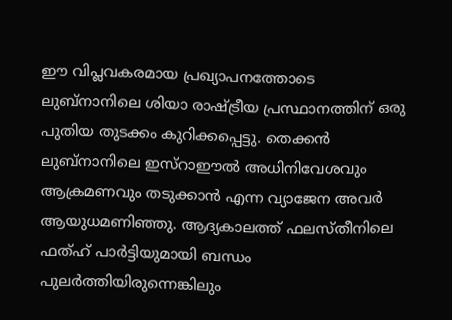ഈ വിപ്ലവകരമായ പ്രഖ്യാപനത്തോടെ ലുബ്‌നാനിലെ ശിയാ രാഷ്ട്രീയ പ്രസ്ഥാനത്തിന് ഒരു പുതിയ തുടക്കം കുറിക്കപ്പെട്ടു. തെക്കൻ ലുബ്‌നാനിലെ ഇസ്‌റാഈൽ അധിനിവേശവും ആക്രമണവും തടുക്കാൻ എന്ന വ്യാജേന അവർ ആയുധമണിഞ്ഞു. ആദ്യകാലത്ത് ഫലസ്തീനിലെ ഫത്ഹ് പാർട്ടിയുമായി ബന്ധം പുലർത്തിയിരുന്നെങ്കിലും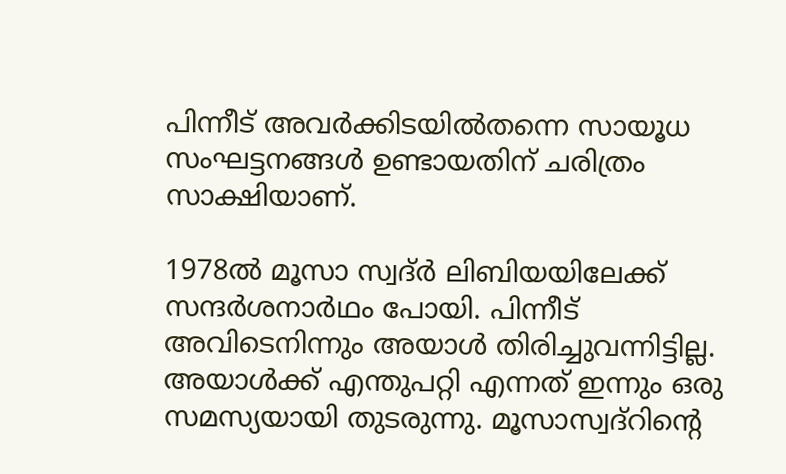പിന്നീട് അവർക്കിടയിൽതന്നെ സായൂധ സംഘട്ടനങ്ങൾ ഉണ്ടായതിന് ചരിത്രം സാക്ഷിയാണ്.

1978ൽ മൂസാ സ്വദ്ർ ലിബിയയിലേക്ക് സന്ദർശനാർഥം പോയി. പിന്നീട് അവിടെനിന്നും അയാൾ തിരിച്ചുവന്നിട്ടില്ല. അയാൾക്ക് എന്തുപറ്റി എന്നത് ഇന്നും ഒരു സമസ്യയായി തുടരുന്നു. മൂസാസ്വദ്‌റിന്റെ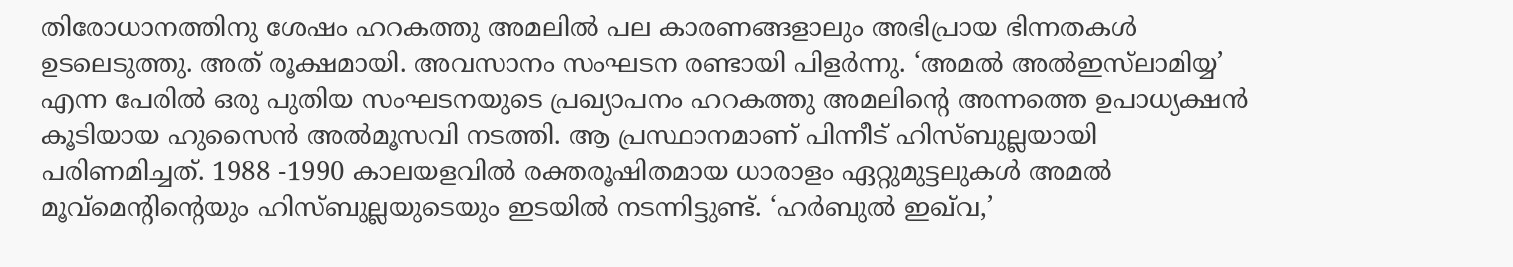തിരോധാനത്തിനു ശേഷം ഹറകത്തു അമലിൽ പല കാരണങ്ങളാലും അഭിപ്രായ ഭിന്നതകൾ ഉടലെടുത്തു. അത് രൂക്ഷമായി. അവസാനം സംഘടന രണ്ടായി പിളർന്നു. ‘അമൽ അൽഇസ്‌ലാമിയ്യ’ എന്ന പേരിൽ ഒരു പുതിയ സംഘടനയുടെ പ്രഖ്യാപനം ഹറകത്തു അമലിന്റെ അന്നത്തെ ഉപാധ്യക്ഷൻ കൂടിയായ ഹുസൈൻ അൽമൂസവി നടത്തി. ആ പ്രസ്ഥാനമാണ് പിന്നീട് ഹിസ്ബുല്ലയായി പരിണമിച്ചത്. 1988 -1990 കാലയളവിൽ രക്തരൂഷിതമായ ധാരാളം ഏറ്റുമുട്ടലുകൾ അമൽ മൂവ്‌മെന്റിന്റെയും ഹിസ്ബുല്ലയുടെയും ഇടയിൽ നടന്നിട്ടുണ്ട്. ‘ഹർബുൽ ഇഖ്‌വ,’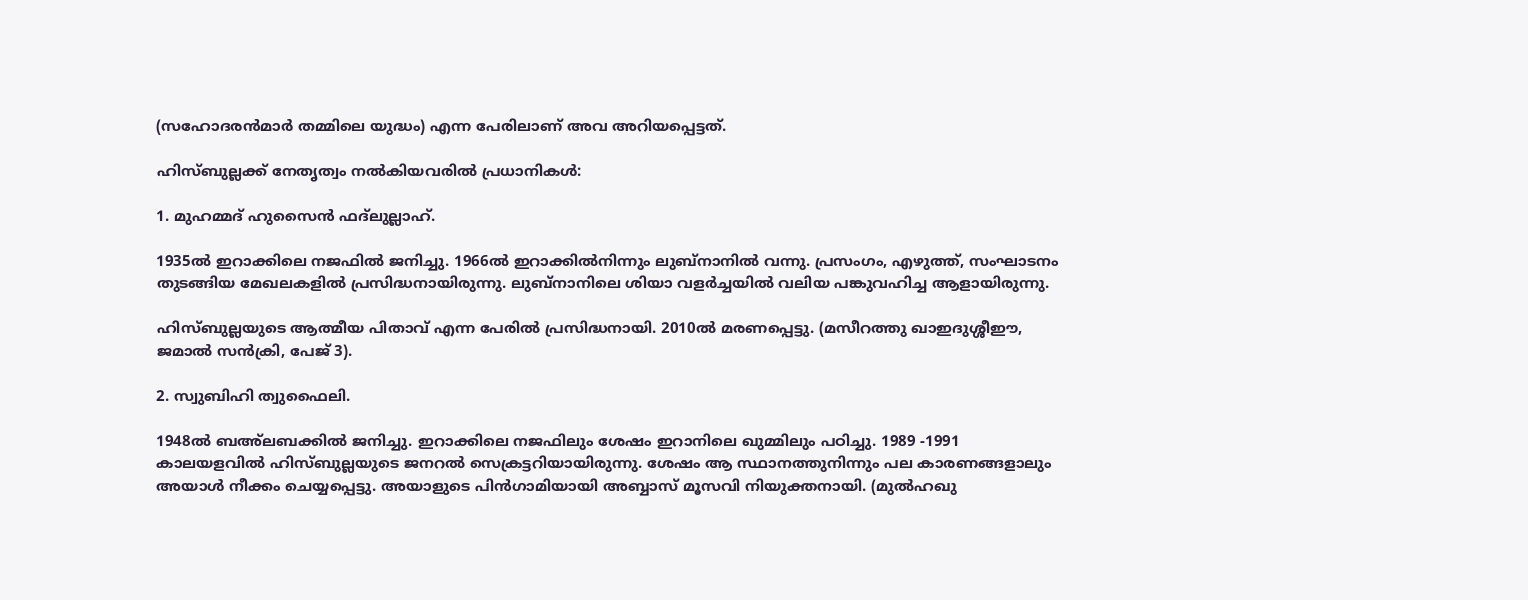(സഹോദരൻമാർ തമ്മിലെ യുദ്ധം) എന്ന പേരിലാണ് അവ അറിയപ്പെട്ടത്.

ഹിസ്ബുല്ലക്ക് നേതൃത്വം നൽകിയവരിൽ പ്രധാനികൾ:

1. മുഹമ്മദ് ഹുസൈൻ ഫദ്‌ലുല്ലാഹ്.

1935ൽ ഇറാക്കിലെ നജഫിൽ ജനിച്ചു. 1966ൽ ഇറാക്കിൽനിന്നും ലുബ്‌നാനിൽ വന്നു. പ്രസംഗം, എഴുത്ത്, സംഘാടനം തുടങ്ങിയ മേഖലകളിൽ പ്രസിദ്ധനായിരുന്നു. ലുബ്‌നാനിലെ ശിയാ വളർച്ചയിൽ വലിയ പങ്കുവഹിച്ച ആളായിരുന്നു.

ഹിസ്ബുല്ലയുടെ ആത്മീയ പിതാവ് എന്ന പേരിൽ പ്രസിദ്ധനായി. 2010ൽ മരണപ്പെട്ടു. (മസീറത്തു ഖാഇദുശ്ശീഈ, ജമാൽ സൻക്രി, പേജ് 3).

2. സ്വുബിഹി ത്വുഫൈലി.

1948ൽ ബഅ്‌ലബക്കിൽ ജനിച്ചു. ഇറാക്കിലെ നജഫിലും ശേഷം ഇറാനിലെ ഖുമ്മിലും പഠിച്ചു. 1989 -1991 കാലയളവിൽ ഹിസ്ബുല്ലയുടെ ജനറൽ സെക്രട്ടറിയായിരുന്നു. ശേഷം ആ സ്ഥാനത്തുനിന്നും പല കാരണങ്ങളാലും അയാൾ നീക്കം ചെയ്യപ്പെട്ടു. അയാളുടെ പിൻഗാമിയായി അബ്ബാസ് മൂസവി നിയുക്തനായി. (മുൽഹഖു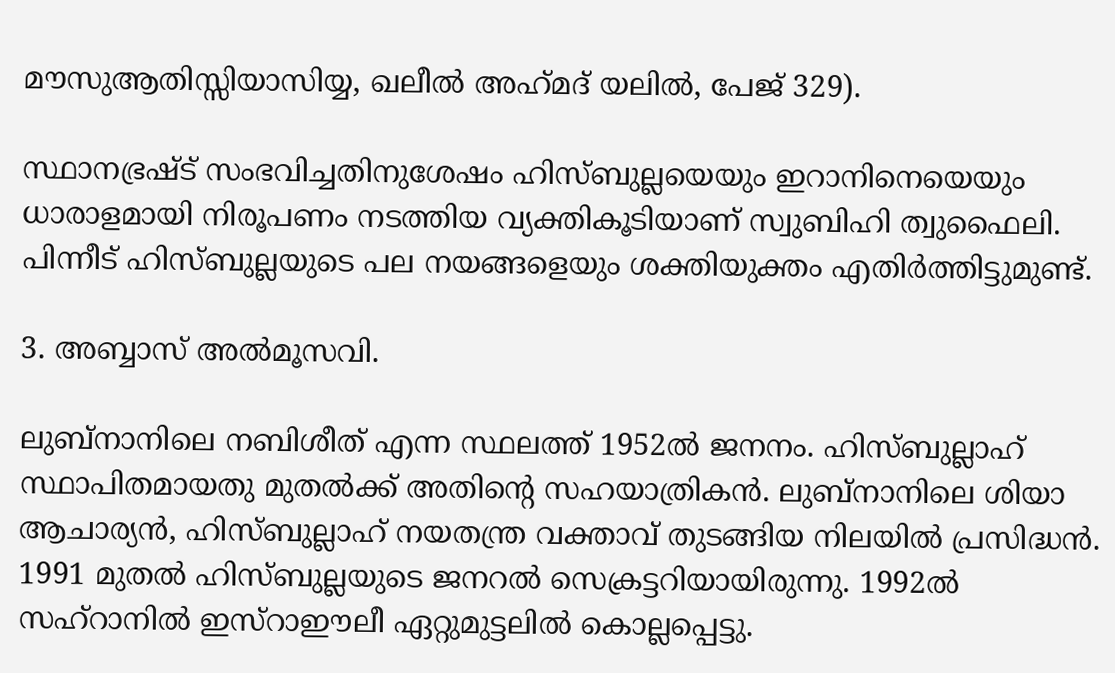മൗസുആതിസ്സിയാസിയ്യ, ഖലീൽ അഹ്‌മദ് യലിൽ, പേജ് 329).

സ്ഥാനഭ്രഷ്ട് സംഭവിച്ചതിനുശേഷം ഹിസ്ബുല്ലയെയും ഇറാനിനെയെയും ധാരാളമായി നിരൂപണം നടത്തിയ വ്യക്തികൂടിയാണ് സ്വുബിഹി ത്വുഫൈലി. പിന്നീട് ഹിസ്ബുല്ലയുടെ പല നയങ്ങളെയും ശക്തിയുക്തം എതിർത്തിട്ടുമുണ്ട്.

3. അബ്ബാസ് അൽമൂസവി.

ലുബ്‌നാനിലെ നബിശീത് എന്ന സ്ഥലത്ത് 1952ൽ ജനനം. ഹിസ്ബുല്ലാഹ് സ്ഥാപിതമായതു മുതൽക്ക് അതിന്റെ സഹയാത്രികൻ. ലുബ്‌നാനിലെ ശിയാ ആചാര്യൻ, ഹിസ്ബുല്ലാഹ് നയതന്ത്ര വക്താവ് തുടങ്ങിയ നിലയിൽ പ്രസിദ്ധൻ. 1991 മുതൽ ഹിസ്ബുല്ലയുടെ ജനറൽ സെക്രട്ടറിയായിരുന്നു. 1992ൽ സഹ്‌റാനിൽ ഇസ്‌റാഈലീ ഏറ്റുമുട്ടലിൽ കൊല്ലപ്പെട്ടു.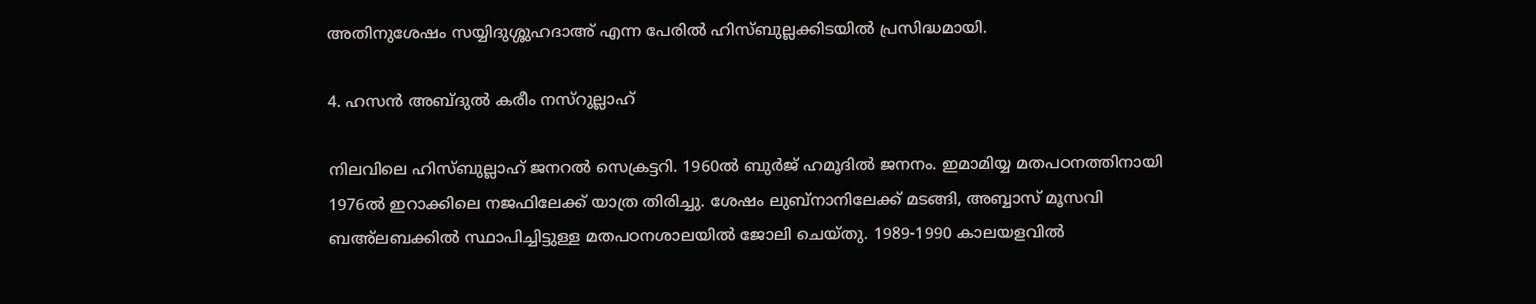അതിനുശേഷം സയ്യിദുശ്ശുഹദാഅ് എന്ന പേരിൽ ഹിസ്ബുല്ലക്കിടയിൽ പ്രസിദ്ധമായി.

4. ഹസൻ അബ്ദുൽ കരീം നസ്‌റുല്ലാഹ്

നിലവിലെ ഹിസ്ബുല്ലാഹ് ജനറൽ സെക്രട്ടറി. 1960ൽ ബുർജ് ഹമൂദിൽ ജനനം. ഇമാമിയ്യ മതപഠനത്തിനായി 1976ൽ ഇറാക്കിലെ നജഫിലേക്ക് യാത്ര തിരിച്ചു. ശേഷം ലുബ്‌നാനിലേക്ക് മടങ്ങി, അബ്ബാസ് മൂസവി ബഅ്‌ലബക്കിൽ സ്ഥാപിച്ചിട്ടുള്ള മതപഠനശാലയിൽ ജോലി ചെയ്തു. 1989-1990 കാലയളവിൽ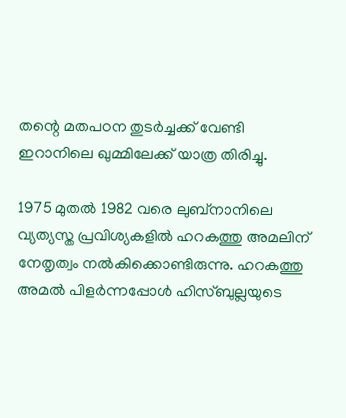തന്റെ മതപഠന തുടർച്ചക്ക് വേണ്ടി ഇറാനിലെ ഖുമ്മിലേക്ക് യാത്ര തിരിച്ചു.

1975 മുതൽ 1982 വരെ ലുബ്‌നാനിലെ വ്യത്യസ്ത പ്രവിശ്യകളിൽ ഹറകത്തു അമലിന് നേതൃത്വം നൽകിക്കൊണ്ടിരുന്നു. ഹറകത്തു അമൽ പിളർന്നപ്പോൾ ഹിസ്ബുല്ലയുടെ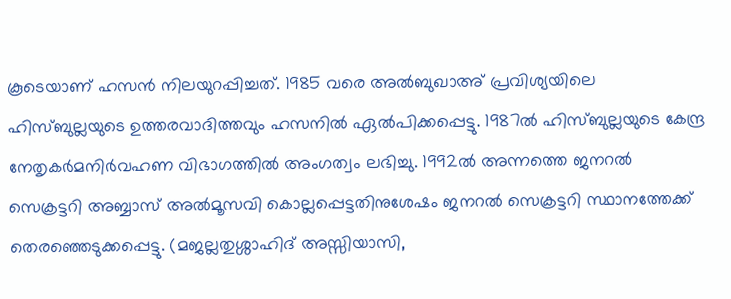കൂടെയാണ് ഹസൻ നിലയുറപ്പിച്ചത്. 1985 വരെ അൽബുഖാഅ് പ്രവിശ്യയിലെ ഹിസ്ബുല്ലയുടെ ഉത്തരവാദിത്തവും ഹസനിൽ ഏൽപിക്കപ്പെട്ടു. 1987ൽ ഹിസ്ബുല്ലയുടെ കേന്ദ്ര നേതൃകർമനിർവഹണ വിഭാഗത്തിൽ അംഗത്വം ലഭിച്ചു. 1992ൽ അന്നത്തെ ജനറൽ സെക്രട്ടറി അബ്ബാസ് അൽമൂസവി കൊല്ലപ്പെട്ടതിനുശേഷം ജനറൽ സെക്രട്ടറി സ്ഥാനത്തേക്ക് തെരഞ്ഞെടുക്കപ്പെട്ടു. (മജല്ലതുശ്ശാഹിദ് അസ്സിയാസി,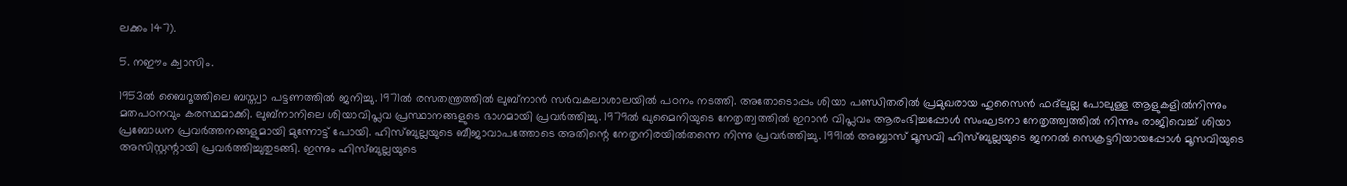ലക്കം 147).

5. നഈം ക്വാസിം.

1953ൽ ബൈറൂത്തിലെ ബസ്ത്വാ പട്ടണത്തിൽ ജനിച്ചു. 1971ൽ രസതന്ത്രത്തിൽ ലുബ്‌നാൻ സർവകലാശാലയിൽ പഠനം നടത്തി. അതോടൊപ്പം ശിയാ പണ്ഡിതരിൽ പ്രമുഖരായ ഹുസൈൻ ഫദ്‌ലുല്ല പോലുള്ള ആളുകളിൽനിന്നും മതപഠനവും കരസ്ഥമാക്കി. ലുബ്‌നാനിലെ ശിയാവിപ്ലവ പ്രസ്ഥാനങ്ങളുടെ ഭാഗമായി പ്രവർത്തിച്ചു. 1979ൽ ഖുമൈനിയുടെ നേതൃത്വത്തിൽ ഇറാൻ വിപ്ലവം ആരംഭിച്ചപ്പോൾ സംഘടനാ നേതൃത്ത്വത്തിൽ നിന്നും രാജിവെച്ച് ശിയാ പ്രബോധന പ്രവർത്തനങ്ങളുമായി മുന്നോട്ട് പോയി. ഹിസ്ബുല്ലയുടെ ബീജാവാപത്തോടെ അതിന്റെ നേതൃനിരയിൽതന്നെ നിന്നു പ്രവർത്തിച്ചു. 1991ൽ അബ്ബാസ് മൂസവി ഹിസ്ബുല്ലയുടെ ജനറൽ സെക്രട്ടറിയായപ്പോൾ മൂസവിയുടെ അസിസ്റ്റന്റായി പ്രവർത്തിച്ചുതുടങ്ങി. ഇന്നും ഹിസ്ബുല്ലയുടെ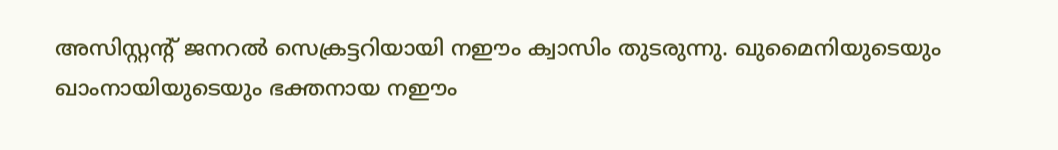അസിസ്റ്റന്റ് ജനറൽ സെക്രട്ടറിയായി നഈം ക്വാസിം തുടരുന്നു. ഖുമൈനിയുടെയും ഖാംനായിയുടെയും ഭക്തനായ നഈം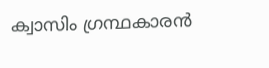ക്വാസിം ഗ്രന്ഥകാരൻ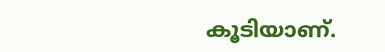കൂടിയാണ്.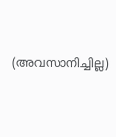(അവസാനിച്ചില്ല)